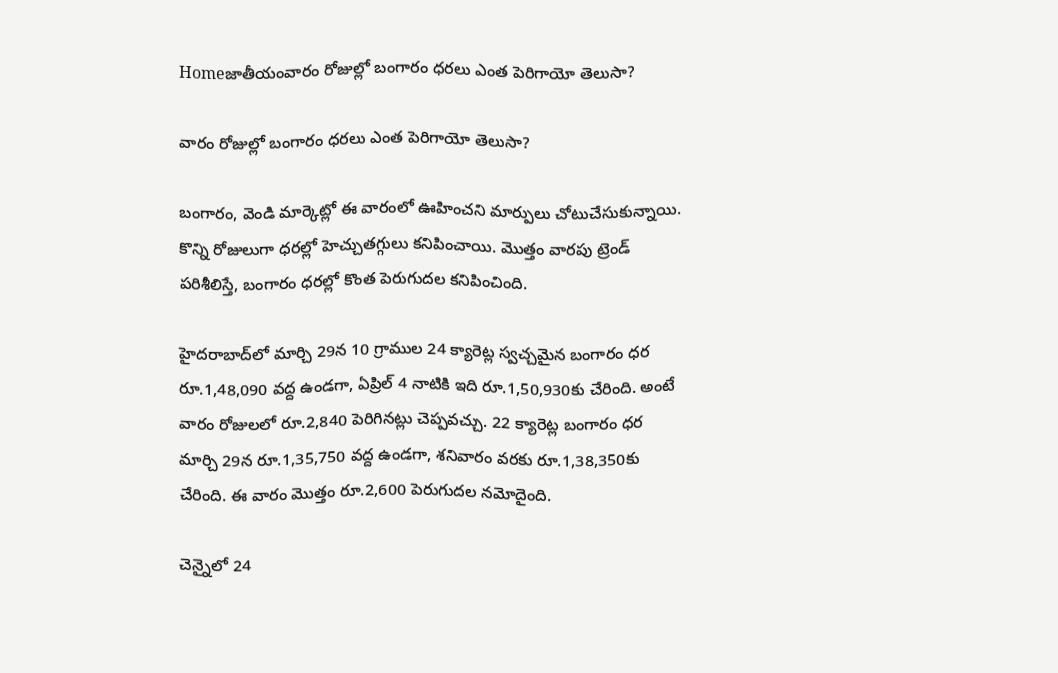Homeజాతీయంవారం రోజుల్లో బంగారం ధరలు ఎంత పెరిగాయో తెలుసా?

వారం రోజుల్లో బంగారం ధరలు ఎంత పెరిగాయో తెలుసా?

బంగారం, వెండి మార్కెట్లో ఈ వారంలో ఊహించని మార్పులు చోటుచేసుకున్నాయి. కొన్ని రోజులుగా ధరల్లో హెచ్చుతగ్గులు కనిపించాయి. మొత్తం వారపు ట్రెండ్ పరిశీలిస్తే, బంగారం ధరల్లో కొంత పెరుగుదల కనిపించింది.

హైదరాబాద్‌లో మార్చి 29న 10 గ్రాముల 24 క్యారెట్ల స్వచ్చమైన బంగారం ధర రూ.1,48,090 వద్ద ఉండగా, ఏప్రిల్ 4 నాటికి ఇది రూ.1,50,930కు చేరింది. అంటే వారం రోజులలో రూ.2,840 పెరిగినట్లు చెప్పవచ్చు. 22 క్యారెట్ల బంగారం ధర మార్చి 29న రూ.1,35,750 వద్ద ఉండగా, శనివారం వరకు రూ.1,38,350కు చేరింది. ఈ వారం మొత్తం రూ.2,600 పెరుగుదల నమోదైంది.

చెన్నైలో 24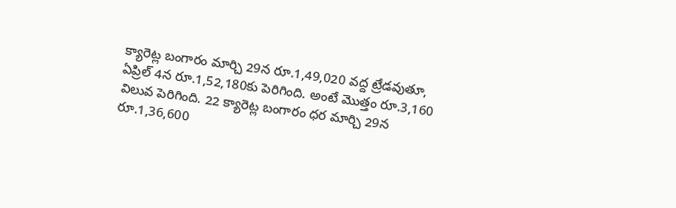క్యారెట్ల బంగారం మార్చి 29న రూ.1,49,020 వద్ద ట్రేడవుతూ, ఏప్రిల్ 4న రూ.1,52,180కు పెరిగింది. అంటే మొత్తం రూ.3,160 విలువ పెరిగింది. 22 క్యారెట్ల బంగారం ధర మార్చి 29న రూ.1,36,600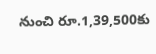నుంచి రూ.1,39,500కు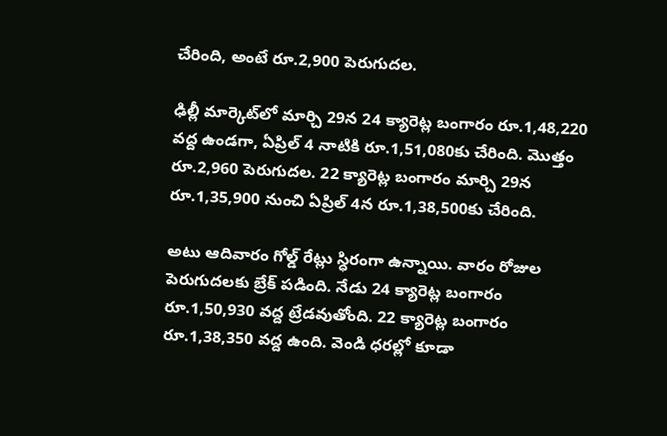చేరింది, అంటే రూ.2,900 పెరుగుదల.

ఢిల్లీ మార్కెట్‌లో మార్చి 29న 24 క్యారెట్ల బంగారం రూ.1,48,220 వద్ద ఉండగా, ఏప్రిల్ 4 నాటికి రూ.1,51,080కు చేరింది. మొత్తం రూ.2,960 పెరుగుదల. 22 క్యారెట్ల బంగారం మార్చి 29న రూ.1,35,900 నుంచి ఏప్రిల్ 4న రూ.1,38,500కు చేరింది.

అటు ఆదివారం గోల్డ్ రేట్లు స్ధిరంగా ఉన్నాయి. వారం రోజుల పెరుగుదలకు బ్రేక్ పడింది. నేడు 24 క్యారెట్ల బంగారం రూ.1,50,930 వద్ద ట్రేడవుతోంది. 22 క్యారెట్ల బంగారం రూ.1,38,350 వద్ద ఉంది. వెండి ధరల్లో కూడా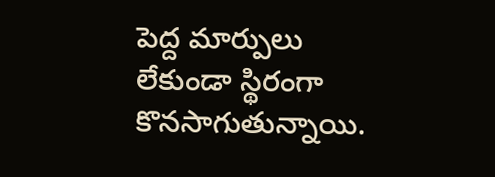పెద్ద మార్పులు లేకుండా స్థిరంగా కొనసాగుతున్నాయి.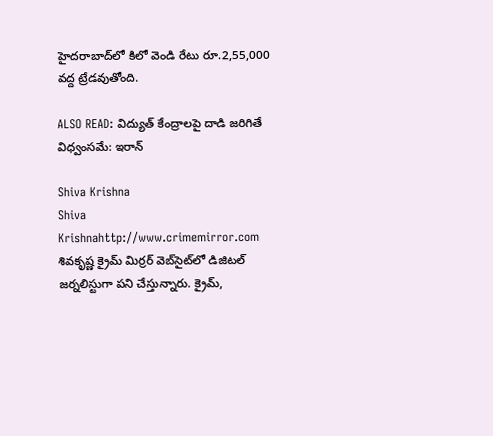హైదరాబాద్‌లో కిలో వెండి రేటు రూ.2,55,000 వద్ద ట్రేడవుతోంది.

ALSO READ: విద్యుత్ కేంద్రాలపై దాడి జరిగితే విధ్వంసమే: ఇరాన్

Shiva Krishna
Shiva Krishnahttp://www.crimemirror.com
శివకృష్ణ క్రైమ్ మిర్రర్ వెబ్‌సైట్‌లో డిజిటల్ జర్నలిస్టుగా పని చేస్తున్నారు. క్రైమ్,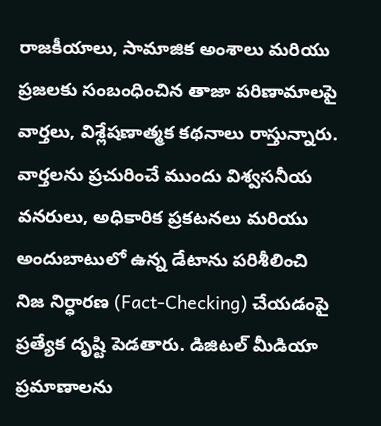రాజకీయాలు, సామాజిక అంశాలు మరియు ప్రజలకు సంబంధించిన తాజా పరిణామాలపై వార్తలు, విశ్లేషణాత్మక కథనాలు రాస్తున్నారు. వార్తలను ప్రచురించే ముందు విశ్వసనీయ వనరులు, అధికారిక ప్రకటనలు మరియు అందుబాటులో ఉన్న డేటాను పరిశీలించి నిజ నిర్ధారణ (Fact-Checking) చేయడంపై ప్రత్యేక దృష్టి పెడతారు. డిజిటల్ మీడియా ప్రమాణాలను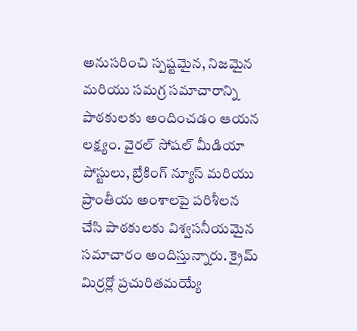అనుసరించి స్పష్టమైన, నిజమైన మరియు సమగ్ర సమాచారాన్ని పాఠకులకు అందించడం ఆయన లక్ష్యం. వైరల్ సోషల్ మీడియా పోస్టులు, బ్రేకింగ్ న్యూస్ మరియు ప్రాంతీయ అంశాలపై పరిశీలన చేసి పాఠకులకు విశ్వసనీయమైన సమాచారం అందిస్తున్నారు. క్రైమ్ మిర్రర్లో ప్రచురితమయ్యే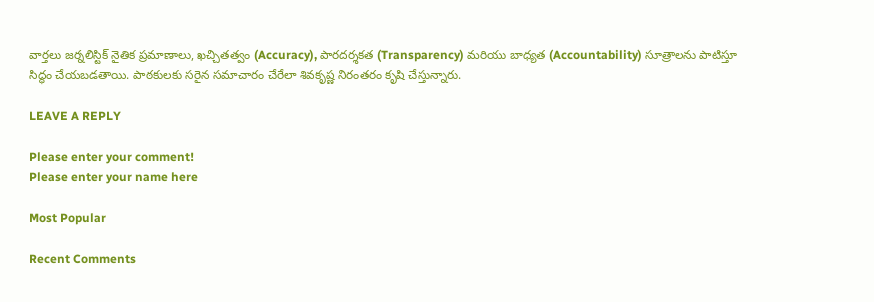వార్తలు జర్నలిస్టిక్ నైతిక ప్రమాణాలు, ఖచ్చితత్వం (Accuracy), పారదర్శకత (Transparency) మరియు బాధ్యత (Accountability) సూత్రాలను పాటిస్తూ సిద్ధం చేయబడతాయి. పాఠకులకు సరైన సమాచారం చేరేలా శివకృష్ణ నిరంతరం కృషి చేస్తున్నారు.

LEAVE A REPLY

Please enter your comment!
Please enter your name here

Most Popular

Recent Comments